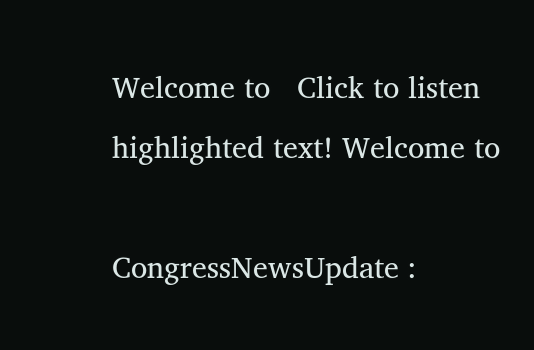Welcome to   Click to listen highlighted text! Welcome to

CongressNewsUpdate :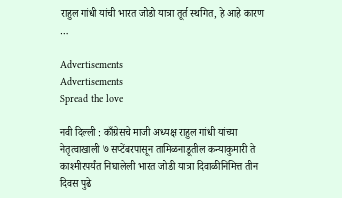राहुल गांधी यांची भारत जोडो यात्रा तूर्त स्थगित, हे आहे कारण …

Advertisements
Advertisements
Spread the love

नवी दिल्ली : काँग्रेसचे माजी अध्यक्ष राहुल गांधी यांच्या नेतृत्वाखाली ७ सप्टेंबरपासून तामिळनाडूतील कन्याकुमारी ते काश्मीरपर्यंत निघालेली भारत जोडी यात्रा दिवाळीनिमित्त तीन दिवस पुढे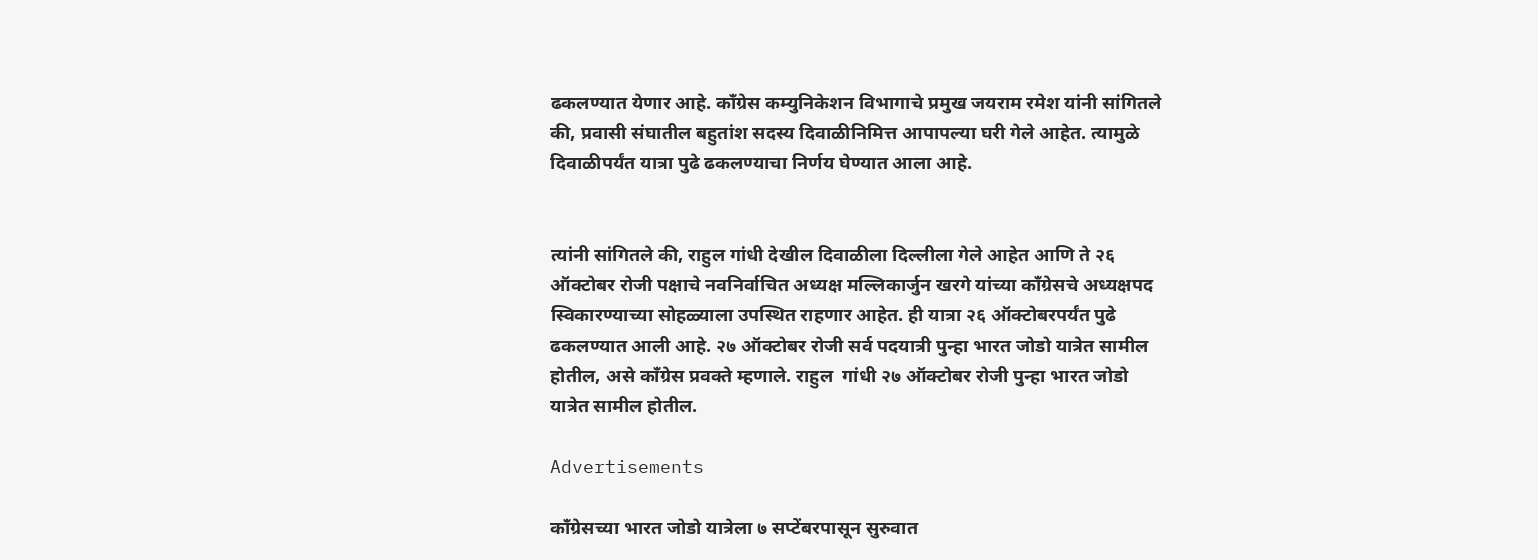ढकलण्यात येणार आहे. काँग्रेस कम्युनिकेशन विभागाचे प्रमुख जयराम रमेश यांनी सांगितले की, प्रवासी संघातील बहुतांश सदस्य दिवाळीनिमित्त आपापल्या घरी गेले आहेत. त्यामुळे दिवाळीपर्यंत यात्रा पुढे ढकलण्याचा निर्णय घेण्यात आला आहे.


त्यांनी सांगितले की, राहुल गांधी देखील दिवाळीला दिल्लीला गेले आहेत आणि ते २६ ऑक्टोबर रोजी पक्षाचे नवनिर्वाचित अध्यक्ष मल्लिकार्जुन खरगे यांच्या काँग्रेसचे अध्यक्षपद स्विकारण्याच्या सोहळ्याला उपस्थित राहणार आहेत. ही यात्रा २६ ऑक्टोबरपर्यंत पुढे ढकलण्यात आली आहे. २७ ऑक्टोबर रोजी सर्व पदयात्री पुन्हा भारत जोडो यात्रेत सामील होतील, असे काँग्रेस प्रवक्ते म्हणाले. राहुल  गांधी २७ ऑक्टोबर रोजी पुन्हा भारत जोडो यात्रेत सामील होतील.

Advertisements

काँग्रेसच्या भारत जोडो यात्रेला ७ सप्टेंबरपासून सुरुवात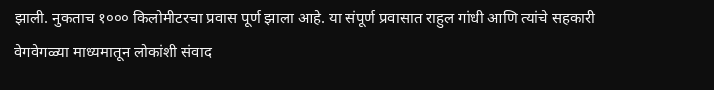झाली. नुकताच १००० किलोमीटरचा प्रवास पूर्ण झाला आहे. या संपूर्ण प्रवासात राहुल गांधी आणि त्यांचे सहकारी वेगवेगळ्या माध्यमातून लोकांशी संवाद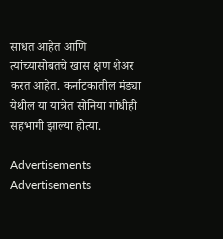साधत आहेत आणि त्यांच्यासोबतचे खास क्षण शेअर करत आहेत. कर्नाटकातील मंड्या येथील या यात्रेत सोनिया गांधीही सहभागी झाल्या होत्या.

Advertisements
Advertisements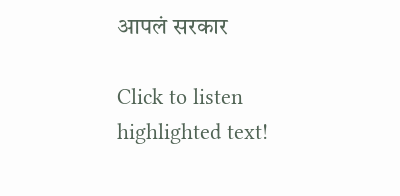आपलं सरकार

Click to listen highlighted text!